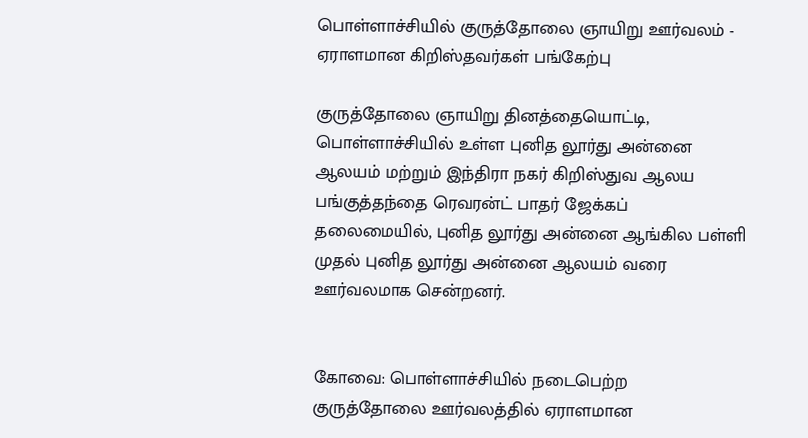பொள்ளாச்சியில் குருத்தோலை ஞாயிறு ஊர்வலம் - ஏராளமான கிறிஸ்தவர்கள் பங்கேற்பு

குருத்தோலை ஞாயிறு தினத்தையொட்டி, பொள்ளாச்சியில் உள்ள புனித லூர்து அன்னை ஆலயம் மற்றும் இந்திரா நகர் கிறிஸ்துவ ஆலய பங்குத்தந்தை ரெவரன்ட் பாதர் ஜேக்கப் தலைமையில், புனித லூர்து அன்னை ஆங்கில பள்ளி முதல் புனித லூர்து அன்னை ஆலயம் வரை ஊர்வலமாக சென்றனர்.


கோவை: பொள்ளாச்சியில் நடைபெற்ற குருத்தோலை ஊர்வலத்தில் ஏராளமான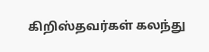கிறிஸ்தவர்கள் கலந்து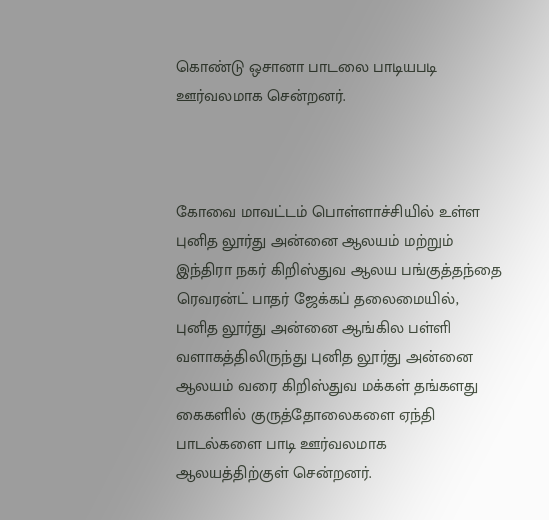கொண்டு ஒசானா பாடலை பாடியபடி ஊர்வலமாக சென்றனர்.



கோவை மாவட்டம் பொள்ளாச்சியில் உள்ள புனித லூர்து அன்னை ஆலயம் மற்றும் இந்திரா நகர் கிறிஸ்துவ ஆலய பங்குத்தந்தை ரெவரன்ட் பாதர் ஜேக்கப் தலைமையில், புனித லூர்து அன்னை ஆங்கில பள்ளி வளாகத்திலிருந்து புனித லூர்து அன்னை ஆலயம் வரை கிறிஸ்துவ மக்கள் தங்களது கைகளில் குருத்தோலைகளை ஏந்தி பாடல்களை பாடி ஊர்வலமாக ஆலயத்திற்குள் சென்றனர்.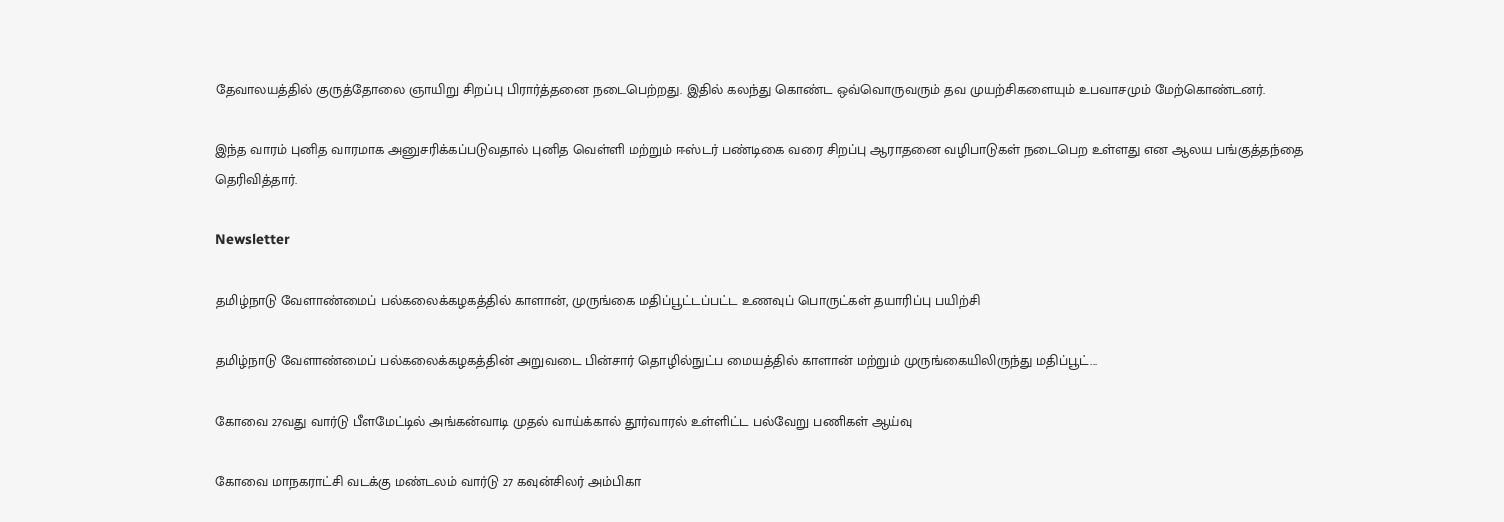தேவாலயத்தில் குருத்தோலை ஞாயிறு சிறப்பு பிரார்த்தனை நடைபெற்றது. இதில் கலந்து கொண்ட ஒவ்வொருவரும் தவ முயற்சிகளையும் உபவாசமும் மேற்கொண்டனர்.

இந்த வாரம் புனித வாரமாக அனுசரிக்கப்படுவதால் புனித வெள்ளி மற்றும் ஈஸ்டர் பண்டிகை வரை சிறப்பு ஆராதனை வழிபாடுகள் நடைபெற உள்ளது என ஆலய பங்குத்தந்தை தெரிவித்தார்.

Newsletter

தமிழ்நாடு வேளாண்மைப் பல்கலைக்கழகத்தில் காளான், முருங்கை மதிப்பூட்டப்பட்ட உணவுப் பொருட்கள் தயாரிப்பு பயிற்சி

தமிழ்நாடு வேளாண்மைப் பல்கலைக்கழகத்தின் அறுவடை பின்சார் தொழில்நுட்ப மையத்தில் காளான் மற்றும் முருங்கையிலிருந்து மதிப்பூட்...

கோவை 27வது வார்டு பீளமேட்டில் அங்கன்வாடி முதல் வாய்க்கால் தூர்வாரல் உள்ளிட்ட பல்வேறு பணிகள் ஆய்வு

கோவை மாநகராட்சி வடக்கு மண்டலம் வார்டு 27 கவுன்சிலர் அம்பிகா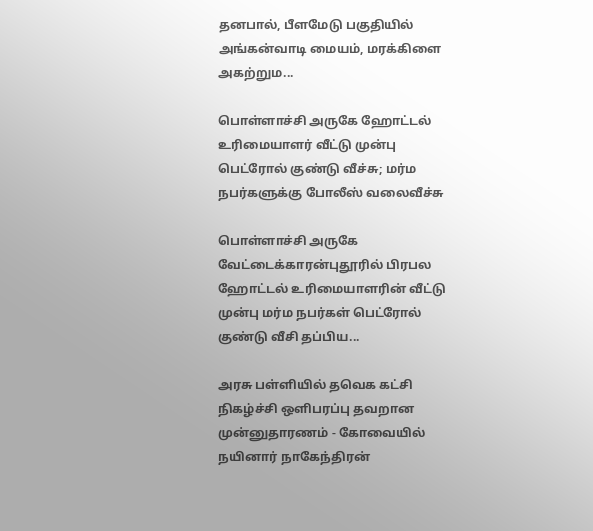தனபால், பீளமேடு பகுதியில் அங்கன்வாடி மையம், மரக்கிளை அகற்றும...

பொள்ளாச்சி அருகே ஹோட்டல் உரிமையாளர் வீட்டு முன்பு பெட்ரோல் குண்டு வீச்சு; மர்ம நபர்களுக்கு போலீஸ் வலைவீச்சு

பொள்ளாச்சி அருகே வேட்டைக்காரன்புதூரில் பிரபல ஹோட்டல் உரிமையாளரின் வீட்டு முன்பு மர்ம நபர்கள் பெட்ரோல் குண்டு வீசி தப்பிய...

அரசு பள்ளியில் தவெக கட்சி நிகழ்ச்சி ஒளிபரப்பு தவறான முன்னுதாரணம் - கோவையில் நயினார் நாகேந்திரன்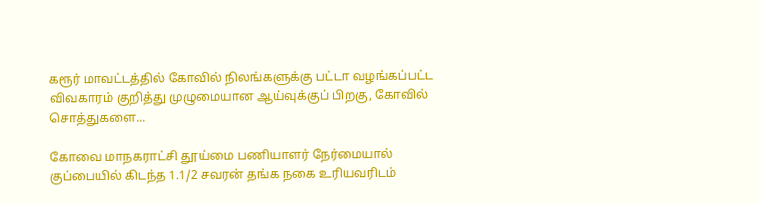கரூர் மாவட்டத்தில் கோவில் நிலங்களுக்கு பட்டா வழங்கப்பட்ட விவகாரம் குறித்து முழுமையான ஆய்வுக்குப் பிறகு, கோவில் சொத்துகளை...

கோவை மாநகராட்சி தூய்மை பணியாளர் நேர்மையால் குப்பையில் கிடந்த 1.1/2 சவரன் தங்க நகை உரியவரிடம்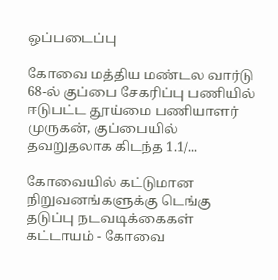ஒப்படைப்பு

கோவை மத்திய மண்டல வார்டு 68-ல் குப்பை சேகரிப்பு பணியில் ஈடுபட்ட தூய்மை பணியாளர் முருகன், குப்பையில் தவறுதலாக கிடந்த 1.1/...

கோவையில் கட்டுமான நிறுவனங்களுக்கு டெங்கு தடுப்பு நடவடிக்கைகள் கட்டாயம் - கோவை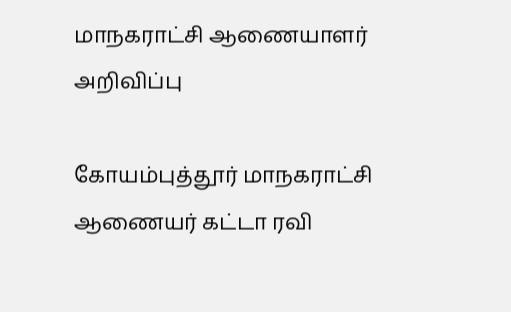மாநகராட்சி ஆணையாளர் அறிவிப்பு

கோயம்புத்தூர் மாநகராட்சி ஆணையர் கட்டா ரவி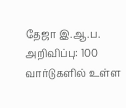தேஜா இ.ஆ.ப. அறிவிப்பு: 100 வார்டுகளில் உள்ள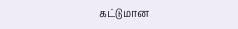கட்டுமான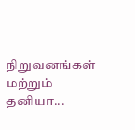நிறுவனங்கள் மற்றும் தனியா...